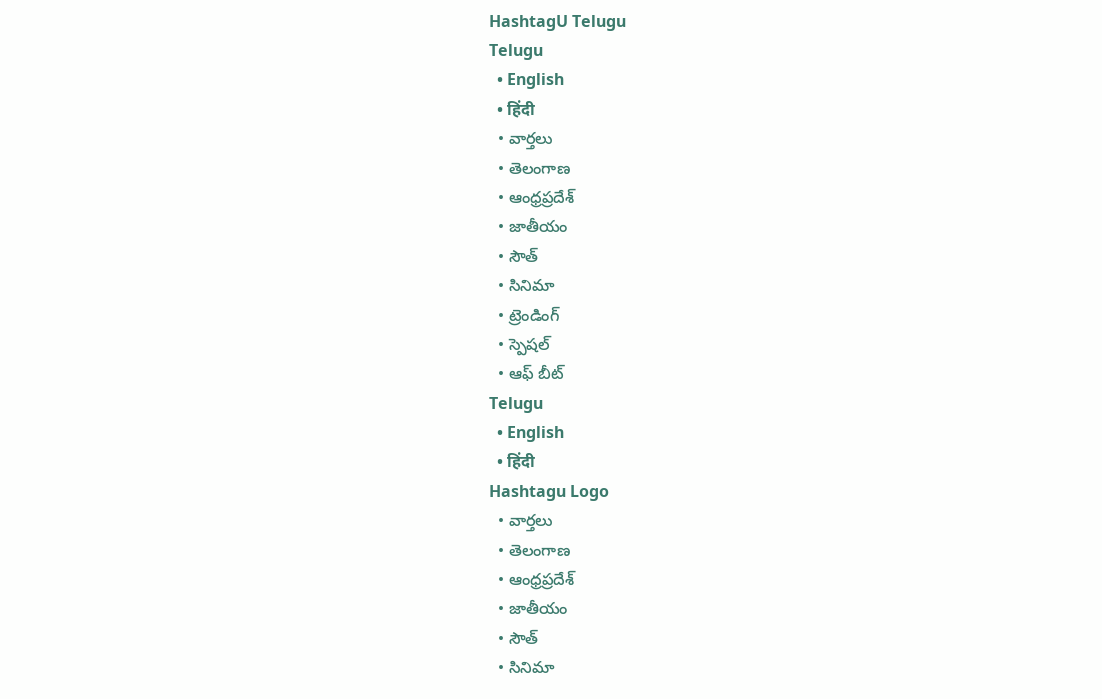HashtagU Telugu
Telugu
  • English
  • हिंदी
  • వార్తలు
  • తెలంగాణ
  • ఆంధ్రప్రదేశ్
  • జాతీయం
  • సౌత్
  • సినిమా
  • ట్రెండింగ్
  • స్పెషల్
  • ఆఫ్ బీట్
Telugu
  • English
  • हिंदी
Hashtagu Logo
  • వార్తలు
  • తెలంగాణ
  • ఆంధ్రప్రదేశ్
  • జాతీయం
  • సౌత్
  • సినిమా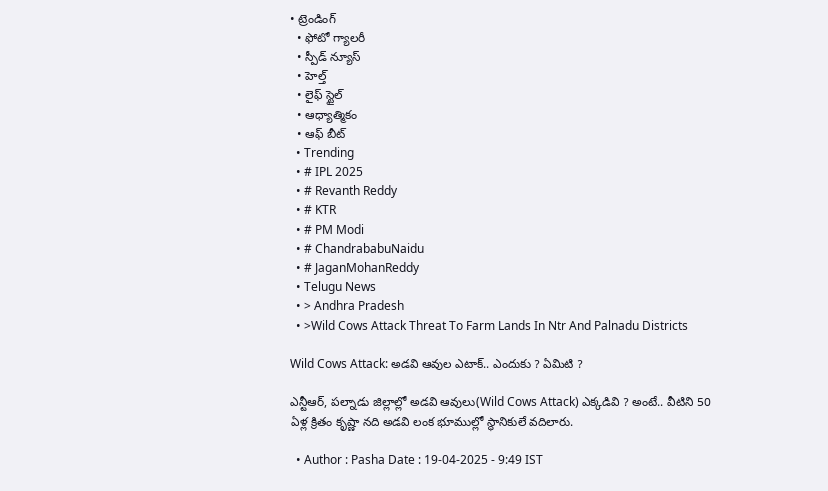• ట్రెండింగ్
  • ఫోటో గ్యాలరీ
  • స్పీడ్ న్యూస్
  • హెల్త్
  • లైఫ్ స్టైల్
  • ఆధ్యాత్మికం
  • ఆఫ్ బీట్
  • Trending
  • # IPL 2025
  • # Revanth Reddy
  • # KTR
  • # PM Modi
  • # ChandrababuNaidu
  • # JaganMohanReddy
  • Telugu News
  • > Andhra Pradesh
  • >Wild Cows Attack Threat To Farm Lands In Ntr And Palnadu Districts

Wild Cows Attack: అడవి ఆవుల ఎటాక్.. ఎందుకు ? ఏమిటి ?

ఎన్టీఆర్, పల్నాడు జిల్లాల్లో అడవి ఆవులు(Wild Cows Attack) ఎక్కడివి ? అంటే.. వీటిని 50 ఏళ్ల క్రితం కృష్ణా నది అడవి లంక భూముల్లో స్థానికులే వదిలారు.

  • Author : Pasha Date : 19-04-2025 - 9:49 IST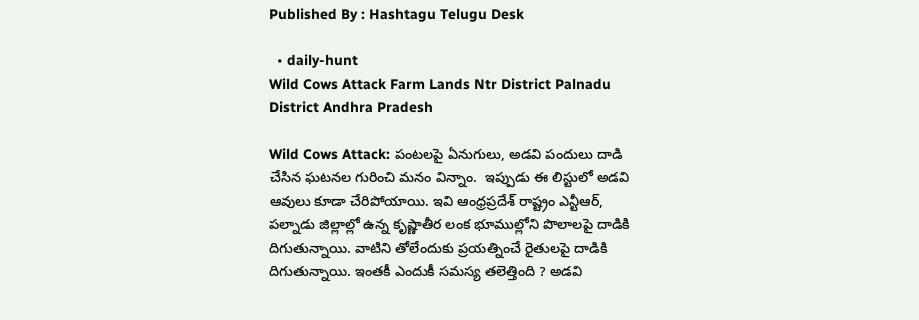Published By : Hashtagu Telugu Desk

  • daily-hunt
Wild Cows Attack Farm Lands Ntr District Palnadu District Andhra Pradesh

Wild Cows Attack: పంటలపై ఏనుగులు, అడవి పందులు దాడి చేసిన ఘటనల గురించి మనం విన్నాం.  ఇప్పుడు ఈ లిస్టులో అడవి ఆవులు కూడా చేరిపోయాయి. ఇవి ఆంధ్రప్రదేశ్ రాష్ట్రం ఎన్టీఆర్, పల్నాడు జిల్లాల్లో ఉన్న కృష్ణాతీర లంక భూముల్లోని పొలాలపై దాడికి దిగుతున్నాయి. వాటిని తోలేందుకు ప్రయత్నించే రైతులపై దాడికి దిగుతున్నాయి. ఇంతకీ ఎందుకీ సమస్య తలెత్తింది ? అడవి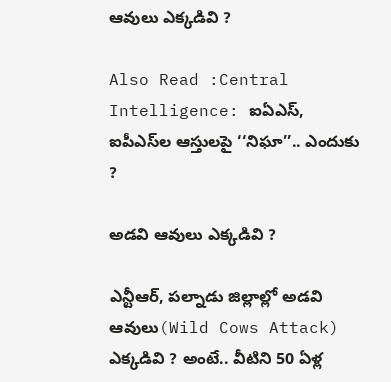ఆవులు ఎక్కడివి ?

Also Read :Central Intelligence: ఐఏఎస్, ఐపీఎస్‌ల ఆస్తులపై ‘‘నిఘా’’.. ఎందుకు ?

అడవి ఆవులు ఎక్కడివి ?

ఎన్టీఆర్, పల్నాడు జిల్లాల్లో అడవి ఆవులు(Wild Cows Attack) ఎక్కడివి ? అంటే.. వీటిని 50 ఏళ్ల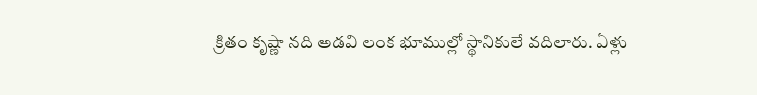క్రితం కృష్ణా నది అడవి లంక భూముల్లో స్థానికులే వదిలారు. ఏళ్లు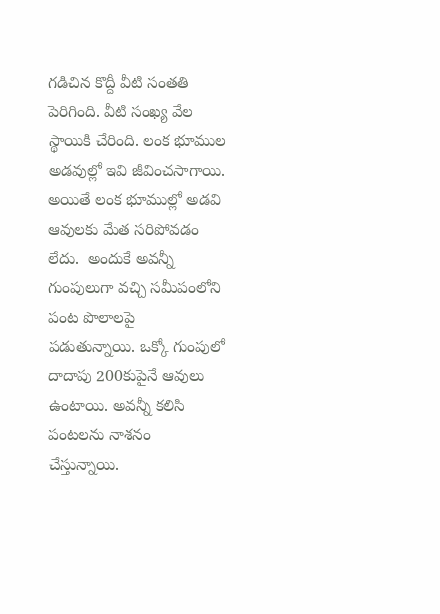గడిచిన కొద్దీ వీటి సంతతి పెరిగింది. వీటి సంఖ్య వేల స్థాయికి చేరింది. లంక భూముల అడవుల్లో ఇవి జీవించసాగాయి. అయితే లంక భూముల్లో అడవి ఆవులకు మేత సరిపోవడం లేదు.  అందుకే అవన్నీ గుంపులుగా వచ్చి సమీపంలోని  పంట పొలాలపై పడుతున్నాయి. ఒక్కో గుంపులో దాదాపు 200కుపైనే ఆవులు ఉంటాయి. అవన్నీ కలిసి పంటలను నాశనం చేస్తున్నాయి.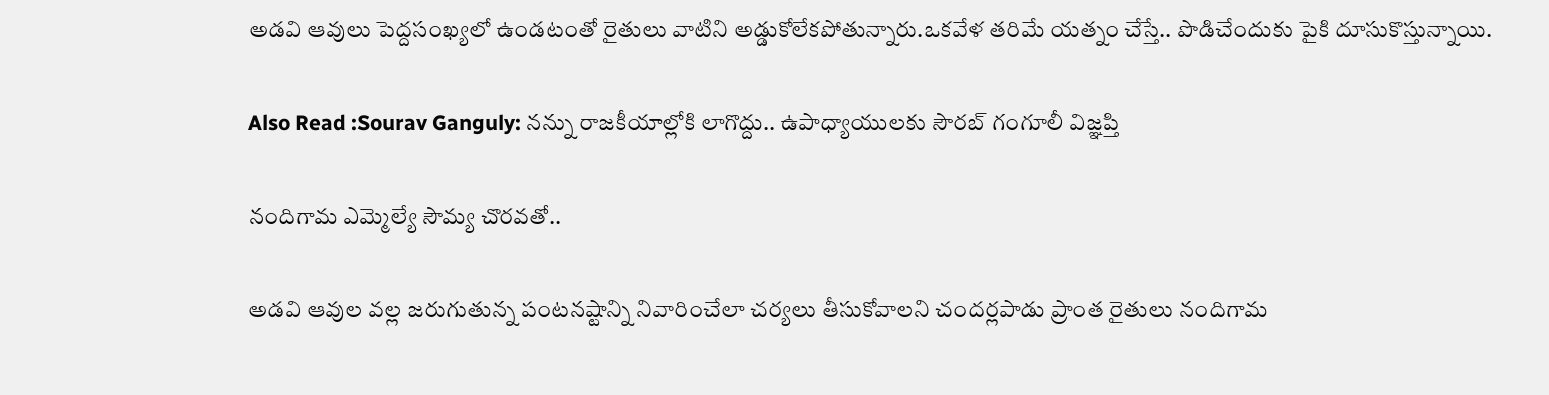అడవి ఆవులు పెద్దసంఖ్యలో ఉండటంతో రైతులు వాటిని అడ్డుకోలేకపోతున్నారు.ఒకవేళ తరిమే యత్నం చేస్తే.. పొడిచేందుకు పైకి దూసుకొస్తున్నాయి.

Also Read :Sourav Ganguly: నన్ను రాజకీయాల్లోకి లాగొద్దు.. ఉపాధ్యాయుల‌కు సౌర‌బ్‌ గంగూలీ విజ్ఞ‌ప్తి

నందిగామ ఎమ్మెల్యే సౌమ్య చొరవతో..

అడవి ఆవుల వల్ల జరుగుతున్న పంటనష్టాన్ని నివారించేలా చర్యలు తీసుకోవాలని చందర్లపాడు ప్రాంత రైతులు నందిగామ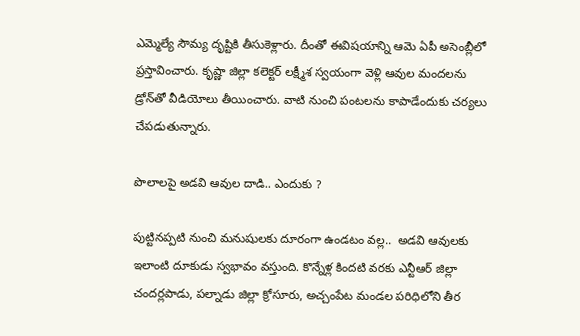ఎమ్మెల్యే సౌమ్య దృష్టికి తీసుకెళ్లారు. దీంతో ఈవిషయాన్ని ఆమె ఏపీ అసెంబ్లీలో ప్రస్తావించారు. కృష్ణా జిల్లా కలెక్టర్‌ లక్ష్మీశ స్వయంగా వెళ్లి ఆవుల మందలను డ్రోన్‌‌తో వీడియోలు తీయించారు. వాటి నుంచి పంటలను కాపాడేందుకు చర్యలు చేపడుతున్నారు.

పొలాలపై అడవి ఆవుల దాడి.. ఎందుకు ?

పుట్టినప్పటి నుంచి మనుషులకు దూరంగా ఉండటం వల్ల..  అడవి ఆవులకు ఇలాంటి దూకుడు స్వభావం వస్తుంది. కొన్నేళ్ల కిందటి వరకు ఎన్టీఆర్‌ జిల్లా చందర్లపాడు, పల్నాడు జిల్లా క్రోసూరు, అచ్చంపేట మండల పరిధిలోని తీర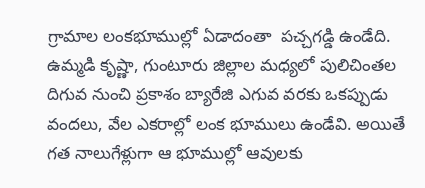గ్రామాల లంకభూముల్లో ఏడాదంతా  పచ్చగడ్డి ఉండేది. ఉమ్మడి కృష్ణా, గుంటూరు జిల్లాల మధ్యలో పులిచింతల దిగువ నుంచి ప్రకాశం బ్యారేజి ఎగువ వరకు ఒకప్పుడు వందలు, వేల ఎకరాల్లో లంక భూములు ఉండేవి. అయితే గత నాలుగేళ్లుగా ఆ భూముల్లో ఆవులకు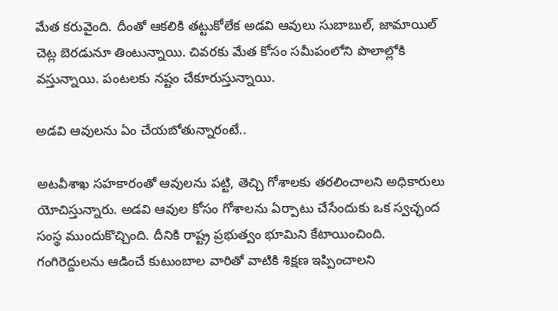మేత కరువైంది. దీంతో ఆకలికి తట్టుకోలేక అడవి ఆవులు సుబాబుల్, జామాయిల్‌ చెట్ల బెరడునూ తింటున్నాయి. చివరకు మేత కోసం సమీపంలోని పొలాల్లోకి వస్తున్నాయి. పంటలకు నష్టం చేకూరుస్తున్నాయి.

అడవి ఆవులను ఏం చేయబోతున్నారంటే..

అటవీశాఖ సహకారంతో ఆవులను పట్టి, తెచ్చి గోశాలకు తరలించాలని అధికారులు యోచిస్తున్నారు. అడవి ఆవుల కోసం గోశాలను ఏర్పాటు చేసేందుకు ఒక స్వచ్ఛంద సంస్థ ముందుకొచ్చింది. దీనికి రాష్ట్ర ప్రభుత్వం భూమిని కేటాయించింది. గంగిరెద్దులను ఆడించే కుటుంబాల వారితో వాటికి శిక్షణ ఇప్పించాలని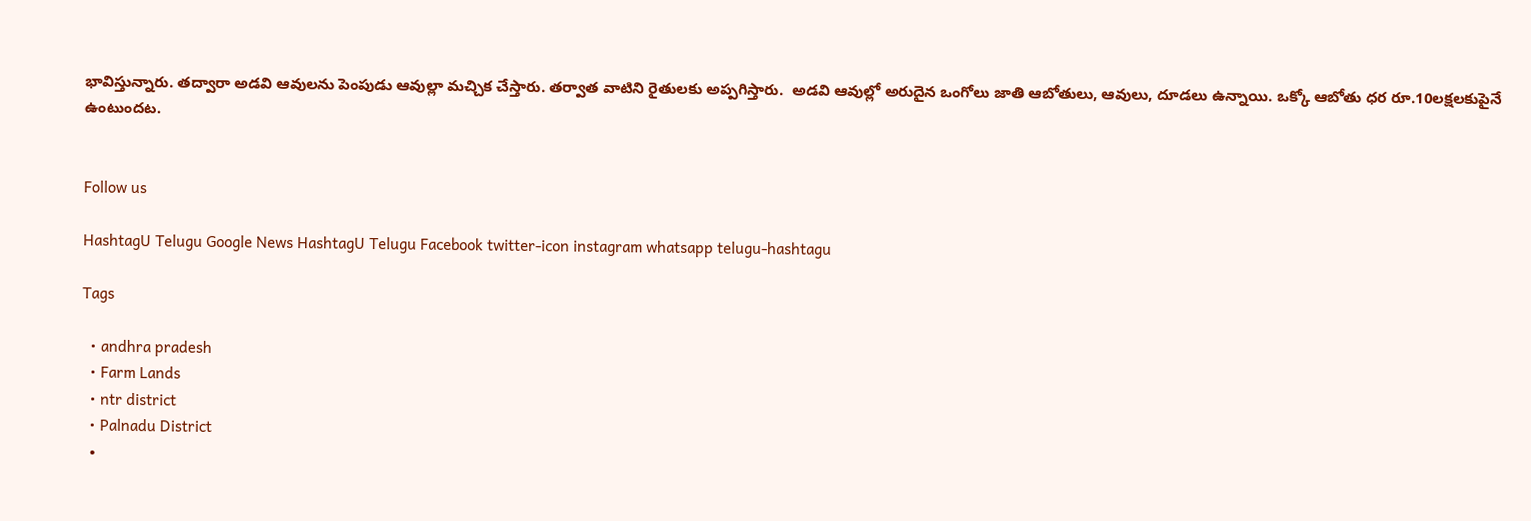భావిస్తున్నారు. తద్వారా అడవి ఆవులను పెంపుడు ఆవుల్లా మచ్చిక చేస్తారు. తర్వాత వాటిని రైతులకు అప్పగిస్తారు.  అడవి ఆవుల్లో అరుదైన ఒంగోలు జాతి ఆబోతులు, ఆవులు, దూడలు ఉన్నాయి. ఒక్కో ఆబోతు ధర రూ.10లక్షలకుపైనే ఉంటుందట.


Follow us

HashtagU Telugu Google News HashtagU Telugu Facebook twitter-icon instagram whatsapp telugu-hashtagu

Tags

  • andhra pradesh
  • Farm Lands
  • ntr district
  • Palnadu District
  •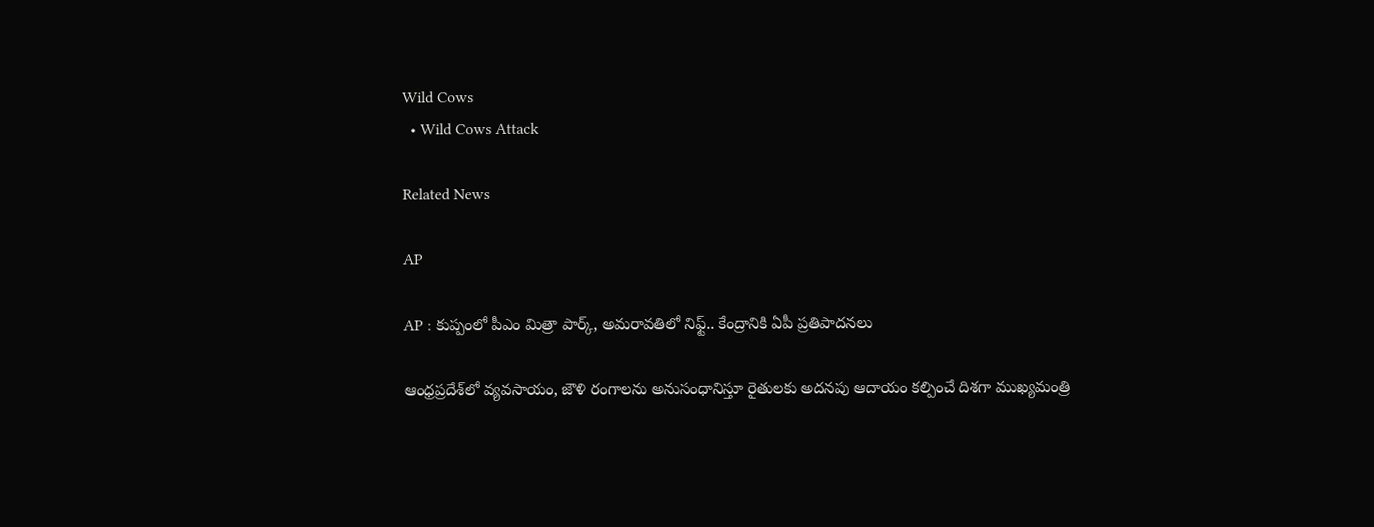Wild Cows
  • Wild Cows Attack

Related News

AP

AP : కుప్పంలో పీఎం మిత్రా పార్క్, అమరావతిలో నిఫ్ట్.. కేంద్రానికి ఏపీ ప్రతిపాదనలు

ఆంధ్రప్రదేశ్‌లో వ్యవసాయం, జౌళి రంగాలను అనుసంధానిస్తూ రైతులకు అదనపు ఆదాయం కల్పించే దిశగా ముఖ్యమంత్రి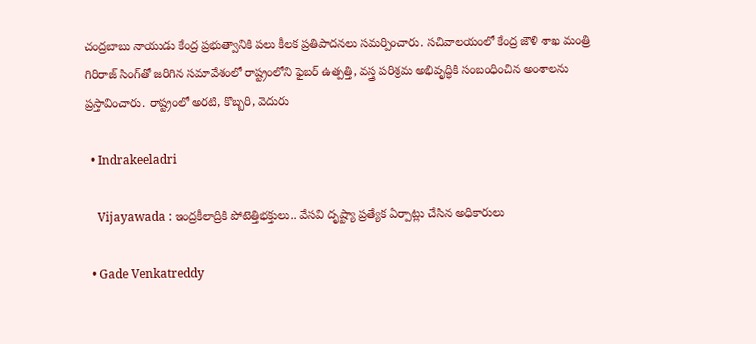చంద్రబాబు నాయుడు కేంద్ర ప్రభుత్వానికి పలు కీలక ప్రతిపాదనలు సమర్పించారు. సచివాలయంలో కేంద్ర జౌళి శాఖ మంత్రి గిరిరాజ్ సింగ్‌తో జరిగిన సమావేశంలో రాష్ట్రంలోని ఫైబర్ ఉత్పత్తి, వస్త్ర పరిశ్రమ అభివృద్ధికి సంబంధించిన అంశాలను ప్రస్తావించారు. రాష్ట్రంలో అరటి, కొబ్బరి, వెదురు

  • Indrakeeladri

    Vijayawada : ఇంద్రకీలాద్రికి పోటెత్తిభ‌క్తులు.. వేసవి దృష్ట్యా ప్ర‌త్యేక ఏర్పాట్లు చేసిన అధికారులు

  • Gade Venkatreddy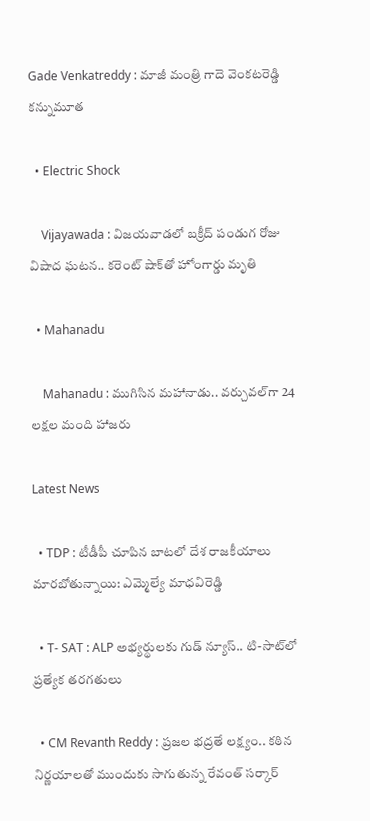Gade Venkatreddy : మాజీ మంత్రి గాదె వెంకటరెడ్డి కన్నుమూత

  • Electric Shock

    Vijayawada : విజయవాడలో బక్రీద్ పండుగ రోజు విషాద ఘటన.. కరెంట్ షాక్‌తో హోంగార్డు మృతి

  • Mahanadu

    Mahanadu : ముగిసిన మ‌హానాడు.. వ‌ర్చువ‌ల్‌గా 24 ల‌క్ష‌ల మంది హాజ‌రు

Latest News

  • TDP : టీడీపీ చూపిన బాటలో దేశ రాజకీయాలు మారబోతున్నాయి: ఎమ్మెల్యే మాధవిరెడ్డి

  • T- SAT : ALP అభ్యర్థులకు గుడ్ న్యూస్.. టి-సాట్‌లో ప్ర‌త్యేక త‌ర‌గ‌తులు

  • CM Revanth Reddy : ప్రజల భద్రతే లక్ష్యం.. కఠిన నిర్ణయాలతో ముందుకు సాగుతున్న రేవంత్ స‌ర్కార్‌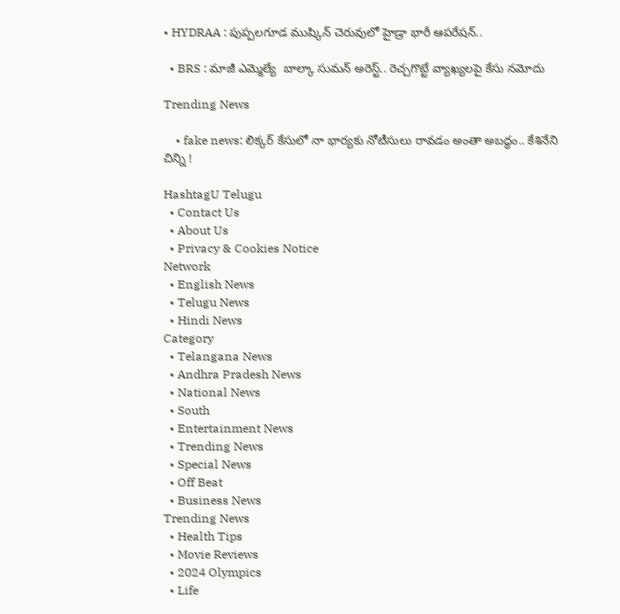• HYDRAA : పుప్పలగూడ‌ ముష్కిన్ చెరువులో హైడ్రా భారీ ఆపరేషన్..

  • BRS : మాజీ ఎమ్మెల్యే  బాల్కా సుమన్ అరెస్ట్.. రెచ్చగొట్టే వ్యాఖ్యలపై కేసు నమోదు

Trending News

    • fake news: లిక్కర్ కేసులో నా భార్యకు నోటీసులు రావడం అంతా అబద్ధం.. కేశినేని చిన్ని !

HashtagU Telugu
  • Contact Us
  • About Us
  • Privacy & Cookies Notice
Network
  • English News
  • Telugu News
  • Hindi News
Category
  • Telangana News
  • Andhra Pradesh News
  • National News
  • South
  • Entertainment News
  • Trending News
  • Special News
  • Off Beat
  • Business News
Trending News
  • Health Tips
  • Movie Reviews
  • 2024 Olympics
  • Life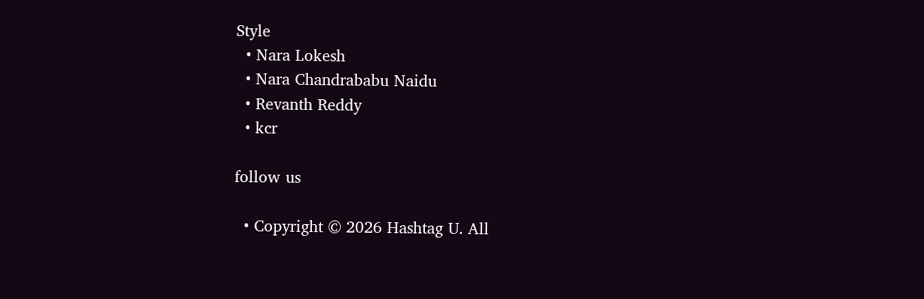Style
  • Nara Lokesh
  • Nara Chandrababu Naidu
  • Revanth Reddy
  • kcr

follow us

  • Copyright © 2026 Hashtag U. All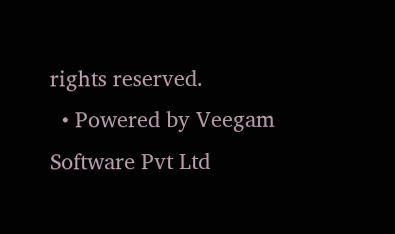rights reserved.
  • Powered by Veegam Software Pvt Ltd